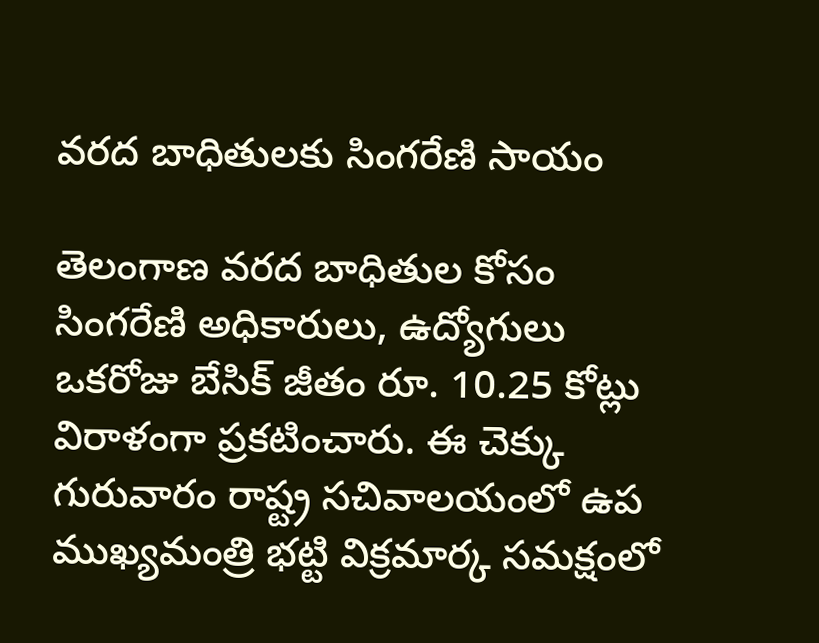వరద బాధితులకు సింగరేణి సాయం

తెలంగాణ వరద బాధితుల కోసం సింగరేణి అధికారులు, ఉద్యోగులు ఒకరోజు బేసిక్ జీతం రూ. 10.25 కోట్లు విరాళంగా ప్రకటించారు. ఈ చెక్కు గురువారం రాష్ట్ర సచివాలయంలో ఉప ముఖ్యమంత్రి భట్టి విక్రమార్క సమక్షంలో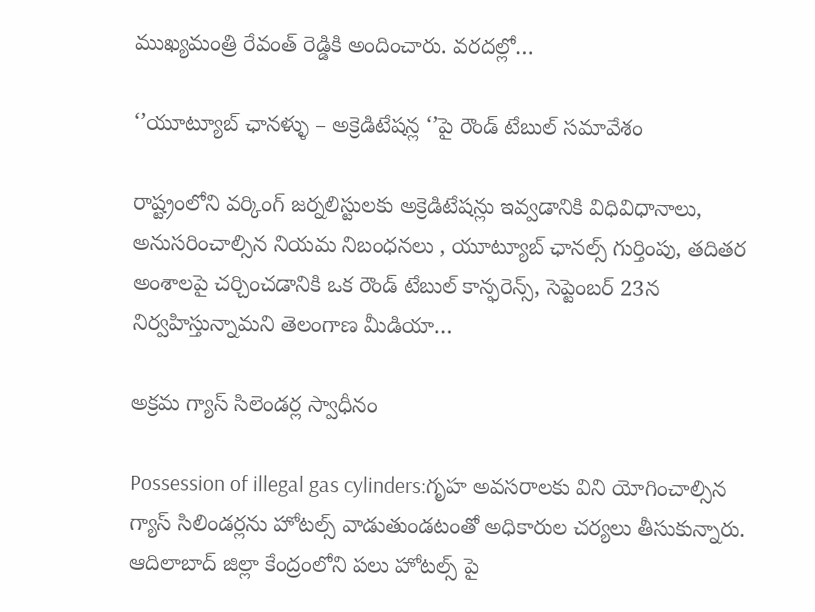ముఖ్యమంత్రి రేవంత్ రెడ్డికి అందించారు. వరదల్లో…

‘’యూట్యూబ్ ఛానళ్ళు – అక్రెడిటేషన్ల ‘’పై రౌండ్ టేబుల్ సమావేశం

రాష్ట్రంలోని వర్కింగ్ జర్నలిస్టులకు అక్రెడిటేషన్లు ఇవ్వడానికి విధివిధానాలు, అనుసరించాల్సిన నియమ నిబంధనలు , యూట్యూబ్ ఛానల్స్ గుర్తింపు, తదితర అంశాలపై చర్చించడానికి ఒక రౌండ్ టేబుల్ కాన్ఫరెన్స్, సెప్టెంబర్ 23న నిర్వహిస్తున్నామని తెలంగాణ మీడియా…

అక్రమ గ్యాస్ సిలెండర్ల స్వాధీనం

Possession of illegal gas cylinders:గృహ అవసరాలకు విని యోగించాల్సిన గ్యాస్ సిలిండర్లను హోటల్స్ వాడుతుండటంతో అధికారుల చర్యలు తీసుకున్నారు. ఆదిలాబాద్ జిల్లా కేంద్రంలోని పలు హోటల్స్ పై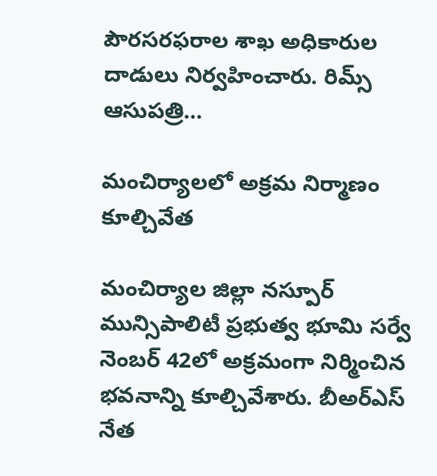పౌరసరఫరాల శాఖ అధికారుల దాడులు నిర్వహించారు. రిమ్స్ ఆసుపత్రి…

మంచిర్యాలలో అక్రమ నిర్మాణం కూల్చివేత

మంచిర్యాల జిల్లా నస్పూర్ మున్సిపాలిటీ ప్రభుత్వ భూమి సర్వే నెంబర్ 42లో అక్రమంగా నిర్మించిన భవనాన్ని కూల్చివేశారు. బీఅర్ఎస్ నేత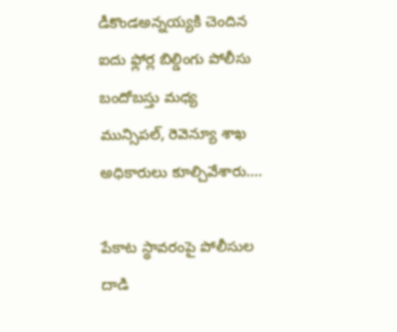డీకొండఅన్నయ్యకి చెందిన ఐదు ఫ్లోర్ల బిల్డింగు పోలీసు బందోబస్తు మధ్య మున్సిపల్, రెవెన్యూ శాఖ అధికారులు కూల్చివేశారు.…

పేకాట స్థావరంపై పోలీసుల దాడి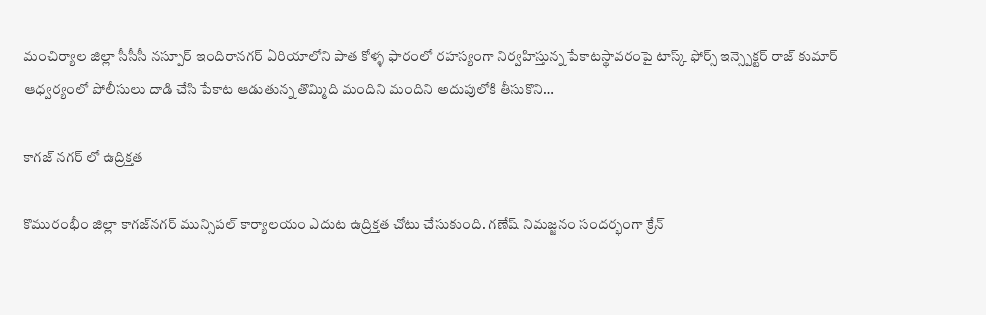మంచిర్యాల జిల్లా సీసీసీ నస్పూర్ ఇందిరానగర్ ఏరియాలోని పాత కోళ్ళ ఫారంలో రహస్యంగా నిర్వహిస్తున్న పేకాటస్థావరంపై టాస్క్ ఫోర్స్ ఇన్స్పెక్టర్ రాజ్ కుమార్ ఆధ్వర్యంలో పోలీసులు దాడి చేసి పేకాట ఆడుతున్న తొమ్మిది మందిని మందిని అదుపులోకి తీసుకొని…

కాగజ్ నగర్ లో ఉద్రిక్తత

కొమురంభీం జిల్లా కాగజ్‌నగర్‌ మున్సిపల్ కార్యాలయం ఎదుట ఉద్రిక్తత చోటు చేసుకుంది. గణేష్ నిమజ్జనం సందర్భంగా క్రేన్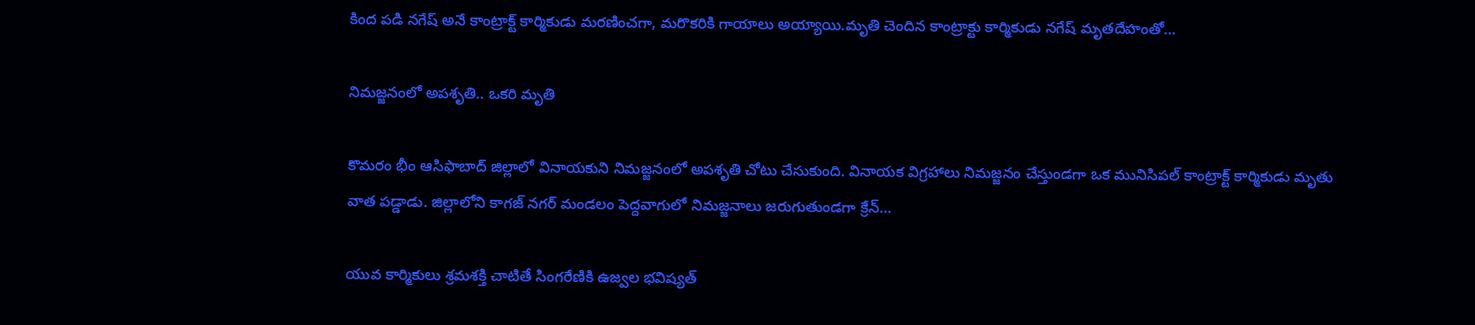కింద పడి నగేష్ అనే కాంట్రాక్ట్ కార్మికుడు మరణించగా, మరొకరికి గాయాలు అయ్యాయి.మృతి చెందిన కాంట్రాక్టు కార్మికుడు నగేష్ మృతదేహంతో…

నిమజ్జనంలో అపశృతి.. ఒకరి మృతి

కొమరం భీం ఆసిఫాబాద్ జిల్లాలో వినాయకుని నిమజ్జనంలో అపశృతి చోటు చేసుకుంది. వినాయక విగ్రహాలు నిమజ్జనం చేస్తుండగా ఒక మునిసిపల్ కాంట్రాక్ట్ కార్మికుడు మృతు వాత పడ్డాడు. జిల్లాలోని కాగజ్ నగర్ మండలం పెద్దవాగులో నిమజ్జనాలు జరుగుతుండగా క్రేన్…

యువ కార్మికులు శ్రమశక్తి చాటితే సింగరేణికి ఉజ్వల భవిష్యత్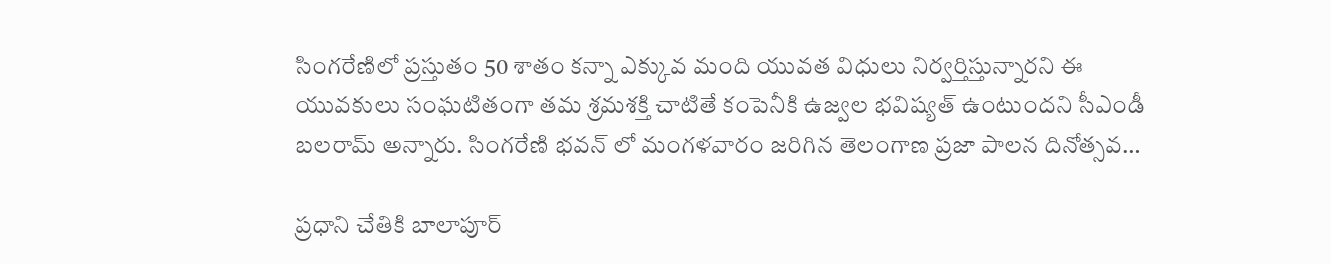సింగరేణిలో ప్రస్తుతం 50 శాతం కన్నా ఎక్కువ మంది యువత విధులు నిర్వర్తిస్తున్నారని ఈ యువకులు సంఘటితంగా తమ శ్రమశక్తి చాటితే కంపెనీకి ఉజ్వల భవిష్యత్ ఉంటుందని సీఎండీ బలరామ్ అన్నారు. సింగరేణి భవన్ లో మంగళవారం జరిగిన తెలంగాణ ప్రజా పాలన దినోత్సవ…

ప్ర‌ధాని చేతికి బాలాపూర్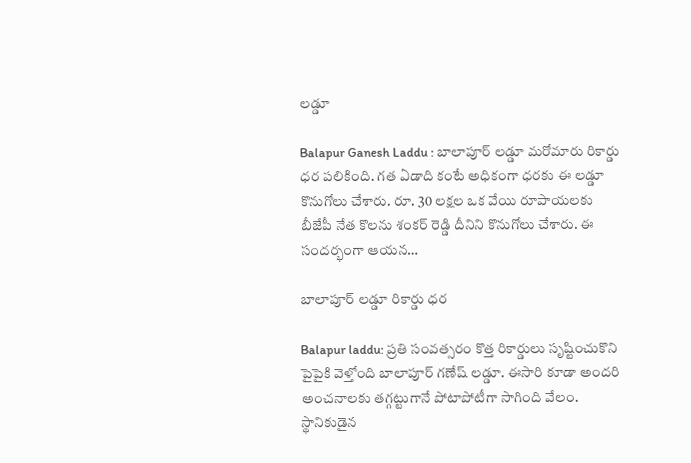ల‌డ్డూ

Balapur Ganesh Laddu : బాలాపూర్ ల‌డ్డూ మ‌రోమారు రికార్డు ధ‌ర ప‌లికింది. గ‌త ఏడాది కంటే అధికంగా ధ‌రకు ఈ ల‌డ్డూ కొనుగోలు చేశారు. రూ. 30 ల‌క్ష‌ల ఒక వేయి రూపాయ‌ల‌కు బీజేపీ నేత కొల‌ను శంక‌ర్ రెడ్డి దీనిని కొనుగోలు చేశారు. ఈ సంద‌ర్భంగా ఆయ‌న…

బాలాపూర్ ల‌డ్డూ రికార్డు ధ‌ర‌

Balapur laddu: ప్రతి సంవత్సరం కొత్త రికార్డులు సృష్టించుకొని పైపైకి వెళ్తోంది బాలాపూర్‌ గణేష్ లడ్డూ. ఈసారి కూడా అందరి అంచనాలకు తగ్గట్టుగానే పోటాపోటీగా సాగింది వేలం. స్థానికుడైన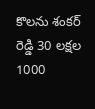కొలను శంకర్ రెడ్డి 30 లక్షల 1000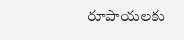రూపాయలకు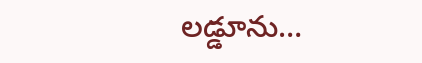లడ్డూను…